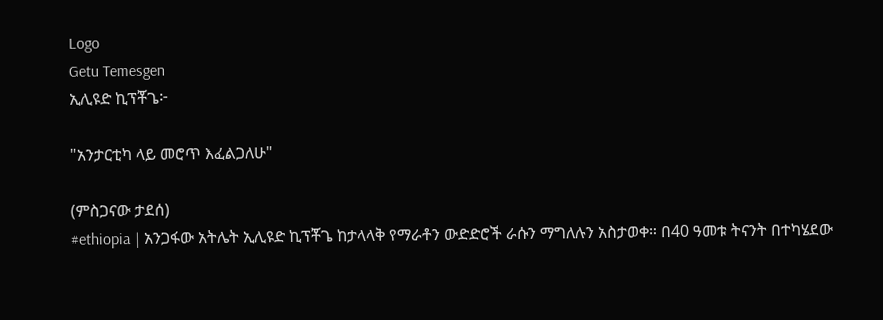Logo
Getu Temesgen
ኢሊዩድ ኪፕቾጌ፦

"አንታርቲካ ላይ መሮጥ እፈልጋለሁ"

(ምስጋናው ታደሰ)
#ethiopia | አንጋፋው አትሌት ኢሊዩድ ኪፕቾጌ ከታላላቅ የማራቶን ውድድሮች ራሱን ማግለሉን አስታወቀ። በ40 ዓመቱ ትናንት በተካሄደው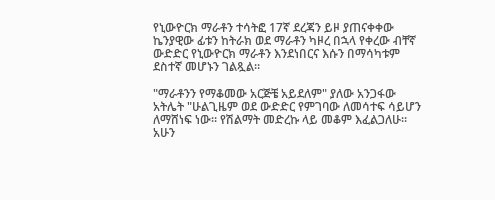የኒውዮርክ ማራቶን ተሳትፎ 17ኛ ደረጃን ይዞ ያጠናቀቀው ኬንያዊው ፊቱን ከትራክ ወደ ማራቶን ካዞረ በኋላ የቀረው ብቸኛ ውድድር የኒውዮርክ ማራቶን እንደነበርና እሱን በማሳካቱም ደስተኛ መሆኑን ገልጿል።

"ማራቶንን የማቆመው አርጅቼ አይደለም" ያለው አንጋፋው አትሌት "ሁልጊዜም ወደ ውድድር የምገባው ለመሳተፍ ሳይሆን ለማሸነፍ ነው። የሽልማት መድረኩ ላይ መቆም እፈልጋለሁ። አሁን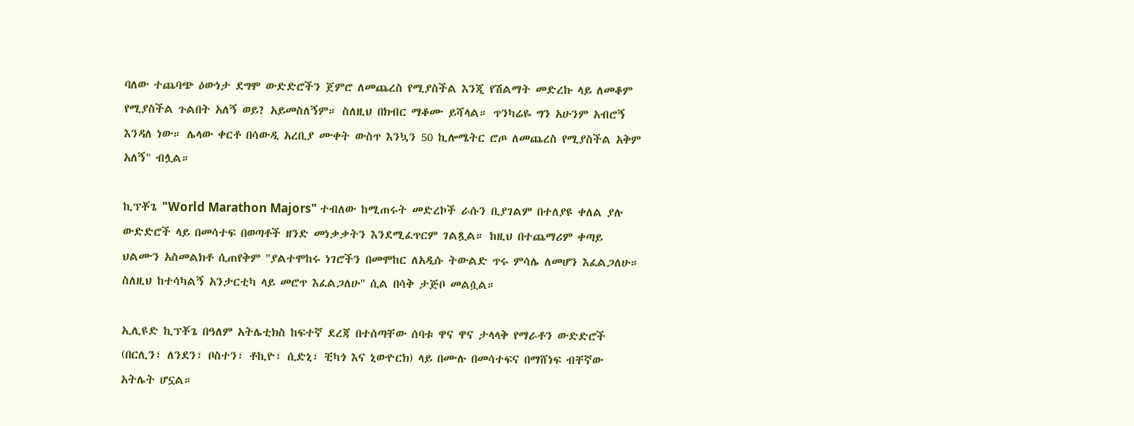ባለው ተጨባጭ ዕውነታ ደግሞ ውድድሮችን ጀምሮ ለመጨረስ የሚያስችል እንጂ የሽልማት መድረኩ ላይ ለመቆም የሚያስችል ጉልበት አለኝ ወይ? አይመስለኝም። ስለዚህ በክብር ማቆሙ ይሻላል። ጥንካሬዬ ግን አሁንም አብሮኝ እንዳለ ነው። ሌላው ቀርቶ በሳውዲ አረቢያ ሙቀት ውስጥ እንኳን 50 ኪሎሜትር ሮጦ ለመጨረስ የሚያስችል አቅም አለኝ" ብሏል።

ኪፕቾጌ "World Marathon Majors" ተብለው ከሚጠሩት መድረኮች ራሱን ቢያገልም በተለያዩ ቀለል ያሉ ውድድሮች ላይ በመሳተፍ በወጣቶች ዘንድ መነቃቃትን እንደሚፈጥርም ገልጿል። ከዚህ በተጨማሪም ቀጣይ ህልሙን አስመልክቶ ሲጠየቅም "ያልተሞከሩ ነገሮችን በመሞከር ለአዲሱ ትውልድ ጥሩ ምሳሌ ለመሆን እፈልጋለሁ። ስለዚህ ከተሳካልኝ አንታርቲካ ላይ መሮጥ እፈልጋለሁ" ሲል በሳቅ ታጅቦ መልሷል።

ኢሊዩድ ኪፕቾጌ በዓለም አትሌቲክስ ከፍተኛ ደረጃ በተሰጣቸው ሰባቱ ዋና ዋና ታላላቅ የማራቶን ውድድሮች (በርሊን፣ ለንደን፣ ቦስተን፣ ቶኪዮ፣ ሲድኒ፣ ቺካጎ እና ኒውዮርክ) ላይ በሙሉ በመሳተፍና በማሸነፍ ብቸኛው አትሌት ሆኗል።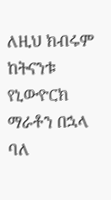ለዚህ ክብሩም ከትናንቱ የኒውዮርክ ማራቶን በኋላ ባለ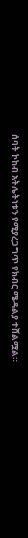ሰባት ኮከብ አትሌትነቱን የሚያረጋግጥ የክብር ሜዳልያ ተሸልሟል።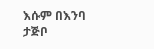እሱም በእንባ ታጅቦ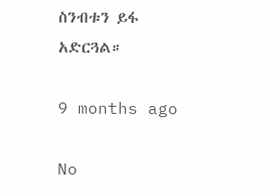ስንብቱን ይፋ አድርጓል።

9 months ago

No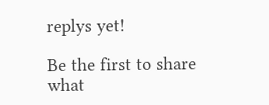replys yet!

Be the first to share what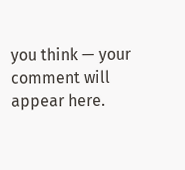you think — your comment will appear here.